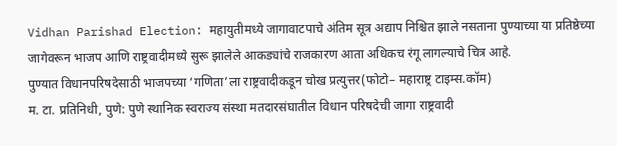Vidhan Parishad Election: महायुतीमध्ये जागावाटपाचे अंतिम सूत्र अद्याप निश्चित झाले नसताना पुण्याच्या या प्रतिष्ठेच्या जागेवरून भाजप आणि राष्ट्रवादीमध्ये सुरू झालेले आकड्यांचे राजकारण आता अधिकच रंगू लागल्याचे चित्र आहे.
पुण्यात विधानपरिषदेसाठी भाजपच्या ‘गणिता’ला राष्ट्रवादीकडून चोख प्रत्युत्तर(फोटो– महाराष्ट्र टाइम्स.कॉम)
म. टा. प्रतिनिधी, पुणे: पुणे स्थानिक स्वराज्य संस्था मतदारसंघातील विधान परिषदेची जागा राष्ट्रवादी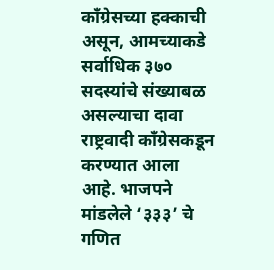काँग्रेसच्या हक्काची असून, आमच्याकडे सर्वाधिक ३७० सदस्यांचे संख्याबळ असल्याचा दावा राष्ट्रवादी काँग्रेसकडून करण्यात आला आहे. भाजपने मांडलेले ‘३३३’ चे गणित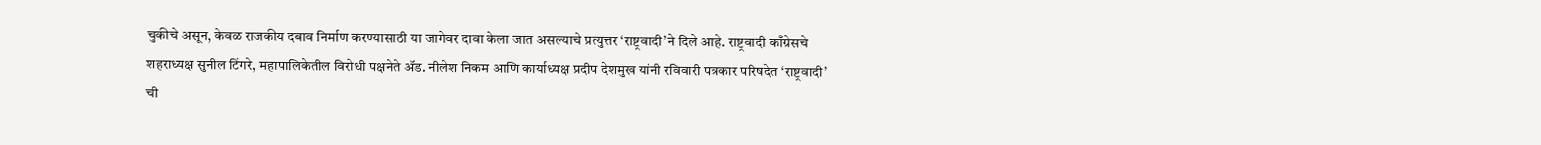चुकीचे असून, केवळ राजकीय दबाव निर्माण करण्यासाठी या जागेवर दावा केला जात असल्याचे प्रत्युत्तर ‘राष्ट्रवादी’ने दिले आहे. राष्ट्रवादी काँग्रेसचे शहराध्यक्ष सुनील टिंगरे, महापालिकेतील विरोधी पक्षनेते ॲड. नीलेश निकम आणि कार्याध्यक्ष प्रदीप देशमुख यांनी रविवारी पत्रकार परिषदेत ‘राष्ट्रवादी’ ची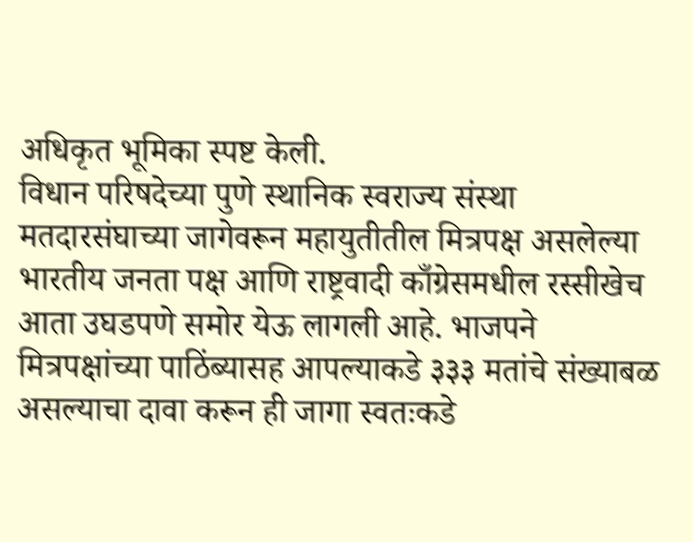अधिकृत भूमिका स्पष्ट केली.
विधान परिषदेच्या पुणे स्थानिक स्वराज्य संस्था मतदारसंघाच्या जागेवरून महायुतीतील मित्रपक्ष असलेल्या भारतीय जनता पक्ष आणि राष्ट्रवादी काँग्रेसमधील रस्सीखेच आता उघडपणे समोर येऊ लागली आहे. भाजपने मित्रपक्षांच्या पाठिंब्यासह आपल्याकडे ३३३ मतांचे संख्याबळ असल्याचा दावा करून ही जागा स्वतःकडे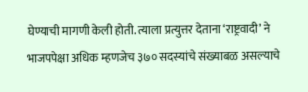घेण्याची मागणी केली होती. त्याला प्रत्युत्तर देताना ‘राष्ट्रवादी’ ने भाजपपेक्षा अधिक म्हणजेच ३७० सदस्यांचे संख्याबळ असल्याचे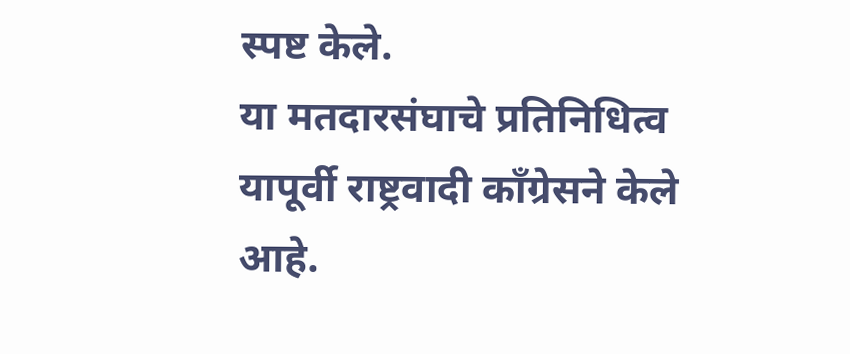स्पष्ट केले.
या मतदारसंघाचे प्रतिनिधित्व यापूर्वी राष्ट्रवादी काँग्रेसने केले आहे.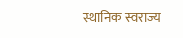स्थानिक स्वराज्य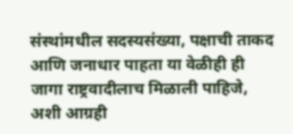संस्थांमधील सदस्यसंख्या, पक्षाची ताकद आणि जनाधार पाहता या वेळीही ही जागा राष्ट्रवादीलाच मिळाली पाहिजे, अशी आग्रही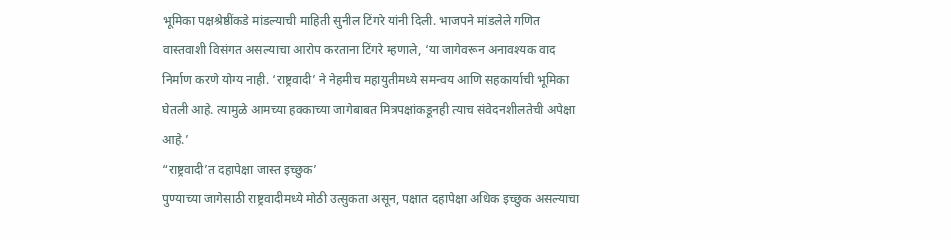भूमिका पक्षश्रेष्ठींकडे मांडल्याची माहिती सुनील टिंगरे यांनी दिली. भाजपने मांडलेले गणित वास्तवाशी विसंगत असल्याचा आरोप करताना टिंगरे म्हणाले, ‘या जागेवरून अनावश्यक वाद निर्माण करणे योग्य नाही. ‘राष्ट्रवादी’ ने नेहमीच महायुतीमध्ये समन्वय आणि सहकार्याची भूमिका घेतली आहे. त्यामुळे आमच्या हक्काच्या जागेबाबत मित्रपक्षांकडूनही त्याच संवेदनशीलतेची अपेक्षा आहे.’
“राष्ट्रवादी’त दहापेक्षा जास्त इच्छुक’
पुण्याच्या जागेसाठी राष्ट्रवादीमध्ये मोठी उत्सुकता असून, पक्षात दहापेक्षा अधिक इच्छुक असल्याचा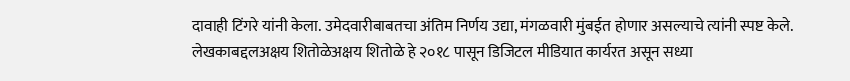दावाही टिंगरे यांनी केला. उमेदवारीबाबतचा अंतिम निर्णय उद्या, मंगळवारी मुंबईत होणार असल्याचे त्यांनी स्पष्ट केले.
लेखकाबद्दलअक्षय शितोळेअक्षय शितोळे हे २०१८ पासून डिजिटल मीडियात कार्यरत असून सध्या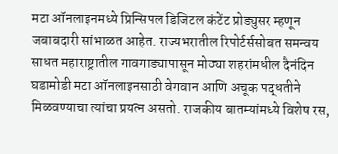मटा ऑनलाइनमध्ये प्रिन्सिपल डिजिटल कंटेंट प्रोड्युसर म्हणून जबाबदारी सांभाळत आहेत. राज्यभरातील रिपोर्टर्ससोबत समन्वय साधत महाराष्ट्रातील गावगाड्यापासून मोठ्या शहरांमधील दैनंदिन घडामोडी मटा ऑनलाइनसाठी वेगवान आणि अचूक पद्धतीने मिळवण्याचा त्यांचा प्रयत्न असतो. राजकीय बातम्यांमध्ये विशेष रस,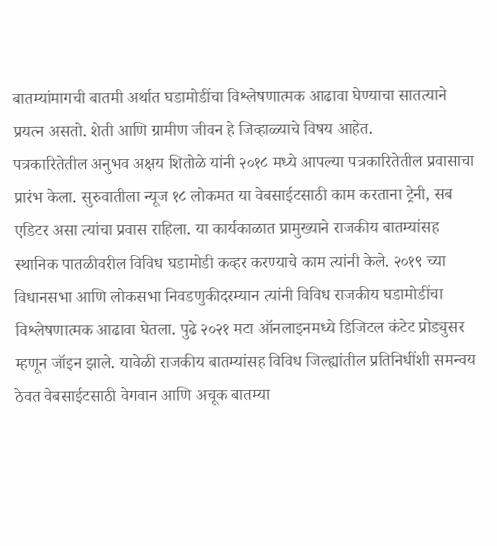बातम्यांमागची बातमी अर्थात घडामोडींचा विश्लेषणात्मक आढावा घेण्याचा सातत्याने प्रयत्न असतो. शेती आणि ग्रामीण जीवन हे जिव्हाळ्याचे विषय आहेत.
पत्रकारितेतील अनुभव अक्षय शितोळे यांनी २०१८ मध्ये आपल्या पत्रकारितेतील प्रवासाचा प्रारंभ केला. सुरुवातीला न्यूज १८ लोकमत या वेबसाईटसाठी काम करताना ट्रेनी, सब एडिटर असा त्यांचा प्रवास राहिला. या कार्यकाळात प्रामुख्याने राजकीय बातम्यांसह स्थानिक पातळीवरील विविध घडामोडी कव्हर करण्याचे काम त्यांनी केले. २०१९ च्या विधानसभा आणि लोकसभा निवडणुकीदरम्यान त्यांनी विविध राजकीय घडामोडींचा विश्लेषणात्मक आढावा घेतला. पुढे २०२१ मटा ऑनलाइनमध्ये डिजिटल कंटेट प्रोड्युसर म्हणून जॉइन झाले. यावेळी राजकीय बातम्यांसह विविध जिल्ह्यांतील प्रतिनिधींशी समन्वय ठेवत वेबसाईटसाठी वेगवान आणि अचूक बातम्या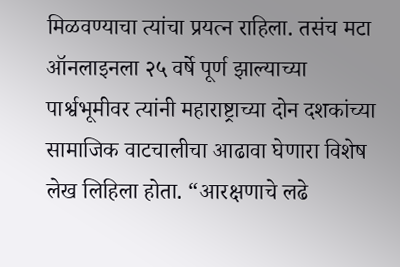मिळवण्याचा त्यांचा प्रयत्न राहिला. तसंच मटा ऑनलाइनला २५ वर्षे पूर्ण झाल्याच्या पार्श्वभूमीवर त्यांनी महाराष्ट्राच्या दोन दशकांच्या सामाजिक वाटचालीचा आढावा घेणारा विशेष लेख लिहिला होता. “आरक्षणाचे लढे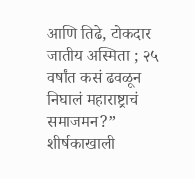आणि तिढे, टोकदार जातीय अस्मिता ; २५ वर्षांत कसं ढवळून निघालं महाराष्ट्राचं समाजमन?” शीर्षकाखाली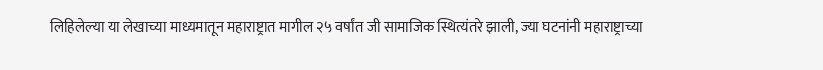लिहिलेल्या या लेखाच्या माध्यमातून महाराष्ट्रात मागील २५ वर्षांत जी सामाजिक स्थित्यंतरे झाली, ज्या घटनांनी महाराष्ट्राच्या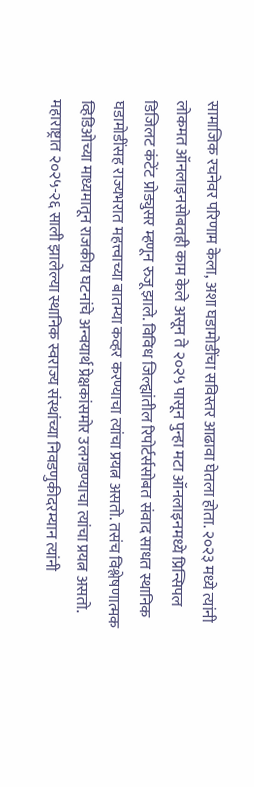सामाजिक रचनेवर परिणाम केला, अशा घडामोडींचा सविस्तर आढावा घेतला होता. २०२३ मध्ये त्यांनी लोकमत ऑनलाइनसोबतही काम केले असून ते २०२५ पासून पुन्हा मटा ऑनलाइनमध्ये प्रिन्सिपल डिजिलट कंटेंट प्रोड्युसर म्हणून रुजू झाले. विविध जिल्ह्यांतील रिपोर्टर्ससोबत संवाद साधत स्थानिक घडामोडींसह राज्यभरात महत्त्वाच्या बातम्या कव्हर करण्याचा त्यांचा प्रयत्न असतो. तसंच विश्लेषणात्मक व्हिडिओच्या माध्यमातून राजकीय घटनांचे अन्वयार्थ प्रेक्षकांसमोर उलगडण्याचा त्यांचा प्रयत्न असतो. महाराष्ट्रात २०२५-२६ साली झालेल्या स्थानिक स्वराज्य संस्थांच्या निवडणुकीदरम्यान त्यांनी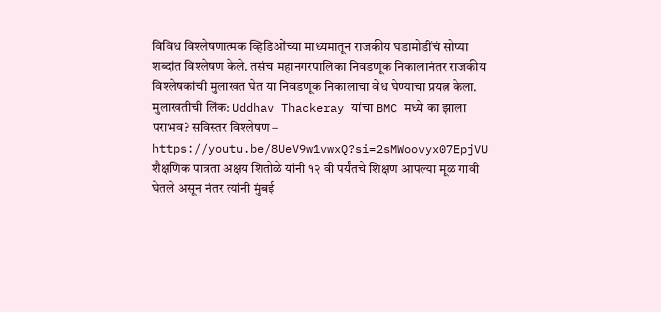विविध विश्लेषणात्मक व्हिडिओंच्या माध्यमातून राजकीय घडामोडींचं सोप्या शब्दांत विश्लेषण केले. तसंच महानगरपालिका निवडणूक निकालानंतर राजकीय विश्लेषकांची मुलाखत घेत या निवडणूक निकालाचा वेध घेण्याचा प्रयत्न केला.
मुलाखतीची लिंक: Uddhav Thackeray यांचा BMC मध्ये का झाला पराभव? सविस्तर विश्लेषण – https://youtu.be/8UeV9w1vwxQ?si=2sMWoovyx07EpjVU
शैक्षणिक पात्रता अक्षय शितोळे यांनी १२ वी पर्यंतचे शिक्षण आपल्या मूळ गावी घेतले असून नंतर त्यांनी मुंबई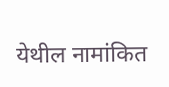येथील नामांकित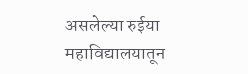असलेल्या रुईया महाविद्यालयातून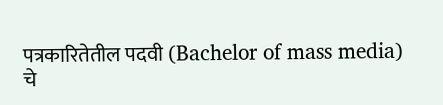पत्रकारितेतील पदवी (Bachelor of mass media) चे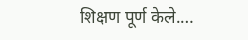शिक्षण पूर्ण केले.…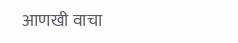आणखी वाचा